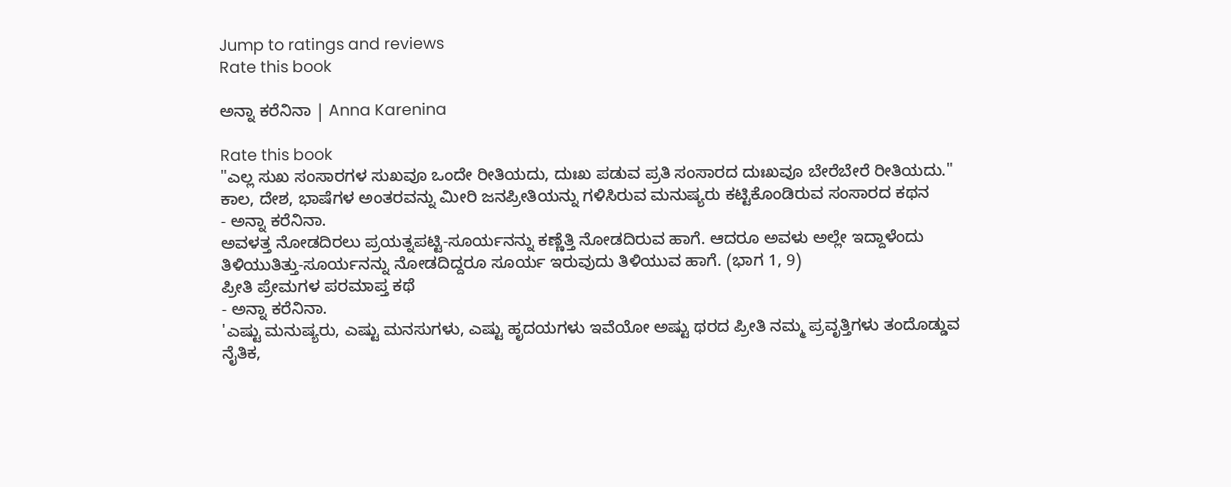Jump to ratings and reviews
Rate this book

ಅನ್ನಾ ಕರೆನಿನಾ | Anna Karenina

Rate this book
"ಎಲ್ಲ ಸುಖ ಸಂಸಾರಗಳ ಸುಖವೂ ಒಂದೇ ರೀತಿಯದು, ದುಃಖ ಪಡುವ ಪ್ರತಿ ಸಂಸಾರದ ದುಃಖವೂ ಬೇರೆಬೇರೆ ರೀತಿಯದು.''
ಕಾಲ, ದೇಶ, ಭಾಷೆಗಳ ಅಂತರವನ್ನು ಮೀರಿ ಜನಪ್ರೀತಿಯನ್ನು ಗಳಿಸಿರುವ ಮನುಷ್ಯರು ಕಟ್ಟಿಕೊಂಡಿರುವ ಸಂಸಾರದ ಕಥನ
- ಅನ್ನಾ ಕರೆನಿನಾ.
ಅವಳತ್ತ ನೋಡದಿರಲು ಪ್ರಯತ್ನಪಟ್ಟಿ-ಸೂರ್ಯನನ್ನು ಕಣ್ಣೆತ್ತಿ ನೋಡದಿರುವ ಹಾಗೆ. ಆದರೂ ಅವಳು ಅಲ್ಲೇ ಇದ್ದಾಳೆಂದು ತಿಳಿಯುತಿತ್ತು-ಸೂರ್ಯನನ್ನು ನೋಡದಿದ್ದರೂ ಸೂರ್ಯ ಇರುವುದು ತಿಳಿಯುವ ಹಾಗೆ. (ಭಾಗ 1, 9)
ಪ್ರೀತಿ ಪ್ರೇಮಗಳ ಪರಮಾಪ್ತ ಕಥೆ
- ಅನ್ನಾ ಕರೆನಿನಾ.
'ಎಷ್ಟು ಮನುಷ್ಯರು, ಎಷ್ಟು ಮನಸುಗಳು, ಎಷ್ಟು ಹೃದಯಗಳು ಇವೆಯೋ ಅಷ್ಟು ಥರದ ಪ್ರೀತಿ ನಮ್ಮ ಪ್ರವೃತ್ತಿಗಳು ತಂದೊಡ್ಡುವ ನೈತಿಕ,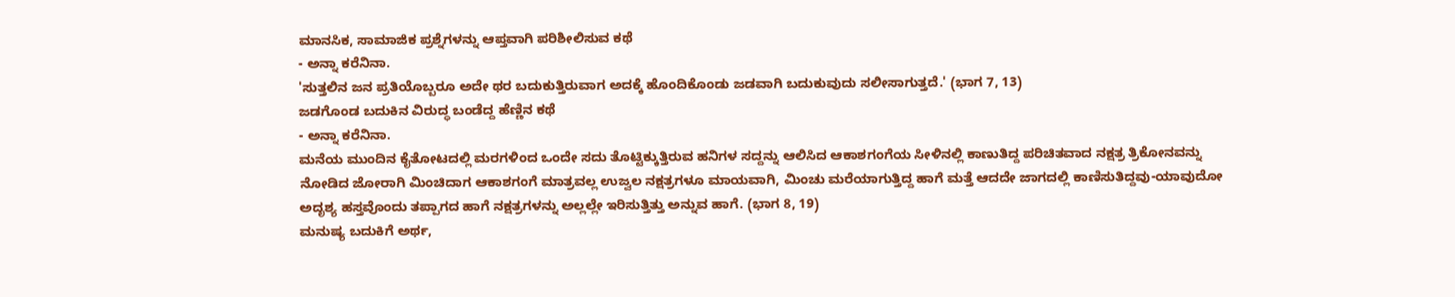ಮಾನಸಿಕ, ಸಾಮಾಜಿಕ ಪ್ರಶ್ನೆಗಳನ್ನು ಆಪ್ತವಾಗಿ ಪರಿಶೀಲಿಸುವ ಕಥೆ
- ಅನ್ನಾ ಕರೆನಿನಾ.
'ಸುತ್ತಲಿನ ಜನ ಪ್ರತಿಯೊಬ್ಬರೂ ಅದೇ ಥರ ಬದುಕುತ್ತಿರುವಾಗ ಅದಕ್ಕೆ ಹೊಂದಿಕೊಂಡು ಜಡವಾಗಿ ಬದುಕುವುದು ಸಲೀಸಾಗುತ್ತದೆ.' (ಭಾಗ 7, 13)
ಜಡಗೊಂಡ ಬದುಕಿನ ವಿರುದ್ಧ ಬಂಡೆದ್ದ ಹೆಣ್ಣಿನ ಕಥೆ
- ಅನ್ನಾ ಕರೆನಿನಾ.
ಮನೆಯ ಮುಂದಿನ ಕೈತೋಟದಲ್ಲಿ ಮರಗಳಿಂದ ಒಂದೇ ಸದು ತೊಟ್ಟಿಕ್ಕುತ್ತಿರುವ ಹನಿಗಳ ಸದ್ದನ್ನು ಆಲಿಸಿದ ಆಕಾಶಗಂಗೆಯ ಸೀಳಿನಲ್ಲಿ ಕಾಣುತಿದ್ದ ಪರಿಚಿತವಾದ ನಕ್ಷತ್ರ ತ್ರಿಕೋನವನ್ನು ನೋಡಿದ ಜೋರಾಗಿ ಮಿಂಚಿದಾಗ ಆಕಾಶಗಂಗೆ ಮಾತ್ರವಲ್ಲ ಉಜ್ವಲ ನಕ್ಷತ್ರಗಳೂ ಮಾಯವಾಗಿ, ಮಿಂಚು ಮರೆಯಾಗುತ್ತಿದ್ದ ಹಾಗೆ ಮತ್ತೆ ಆದದೇ ಜಾಗದಲ್ಲಿ ಕಾಣಿಸುತಿದ್ದವು-ಯಾವುದೋ ಅದೃಶ್ಯ ಹಸ್ತವೊಂದು ತಪ್ಪಾಗದ ಹಾಗೆ ನಕ್ಷತ್ರಗಳನ್ನು ಅಲ್ಲಲ್ಲೇ ಇರಿಸುತ್ತಿತ್ತು ಅನ್ನುವ ಹಾಗೆ. (ಭಾಗ 8, 19)
ಮನುಷ್ಯ ಬದುಕಿಗೆ ಅರ್ಥ,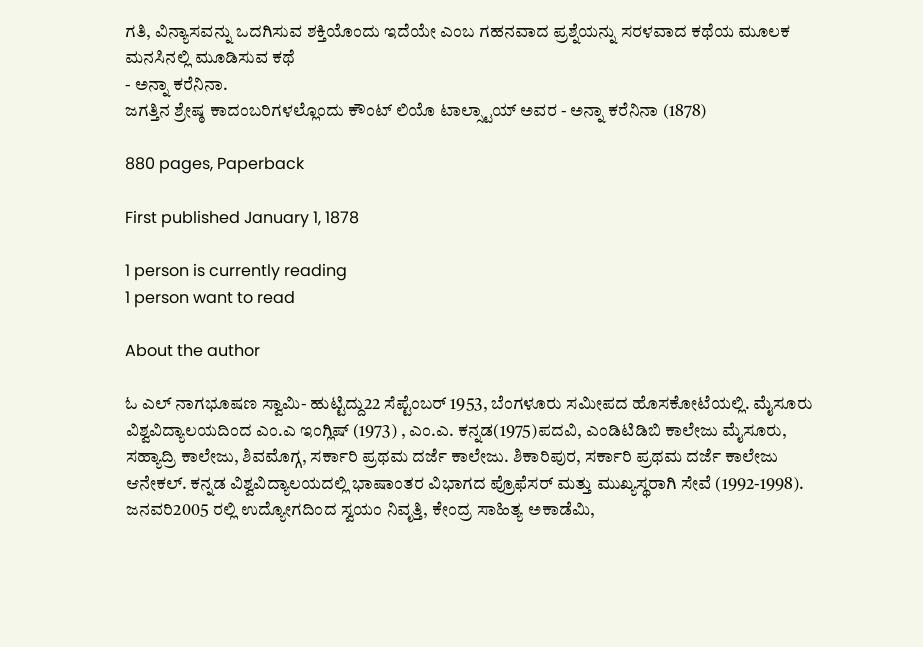ಗತಿ, ವಿನ್ಯಾಸವನ್ನು ಒದಗಿಸುವ ಶಕ್ತಿಯೊಂದು ಇದೆಯೇ ಎಂಬ ಗಹನವಾದ ಪ್ರಶ್ನೆಯನ್ನು ಸರಳವಾದ ಕಥೆಯ ಮೂಲಕ ಮನಸಿನಲ್ಲಿ ಮೂಡಿಸುವ ಕಥೆ
- ಅನ್ನಾ ಕರೆನಿನಾ.
ಜಗತ್ತಿನ ಶ್ರೇಷ್ಠ ಕಾದಂಬರಿಗಳಲ್ಲೊಂದು ಕೌಂಟ್ ಲಿಯೊ ಟಾಲ್ಸ್ಟಾಯ್ ಅವರ - ಅನ್ನಾ ಕರೆನಿನಾ (1878)

880 pages, Paperback

First published January 1, 1878

1 person is currently reading
1 person want to read

About the author

ಓ ಎಲ್ ನಾಗಭೂಷಣ ಸ್ವಾಮಿ- ಹುಟ್ಟಿದ್ದು22 ಸೆಪ್ಟೆಂಬರ್ 1953, ಬೆಂಗಳೂರು ಸಮೀಪದ ಹೊಸಕೋಟೆಯಲ್ಲಿ. ಮೈಸೂರು ವಿಶ್ವವಿದ್ಯಾಲಯದಿಂದ ಎಂ.ಎ ಇಂಗ್ಲಿಷ್ (1973) , ಎಂ.ಎ. ಕನ್ನಡ(1975)ಪದವಿ, ಎಂಡಿಟಿಡಿಬಿ ಕಾಲೇಜು ಮೈಸೂರು, ಸಹ್ಯಾದ್ರಿ ಕಾಲೇಜು, ಶಿವಮೊಗ್ಗ, ಸರ್ಕಾರಿ ಪ್ರಥಮ ದರ್ಜೆ ಕಾಲೇಜು. ಶಿಕಾರಿಪುರ, ಸರ್ಕಾರಿ ಪ್ರಥಮ ದರ್ಜೆ ಕಾಲೇಜು ಆನೇಕಲ್. ಕನ್ನಡ ವಿಶ್ವವಿದ್ಯಾಲಯದಲ್ಲಿ ಭಾಷಾಂತರ ವಿಭಾಗದ ಪ್ರೊಫೆಸರ್ ಮತ್ತು ಮುಖ್ಯಸ್ಥರಾಗಿ ಸೇವೆ (1992-1998).
ಜನವರಿ2005 ರಲ್ಲಿ ಉದ್ಯೋಗದಿಂದ ಸ್ವಯಂ ನಿವೃತ್ತಿ, ಕೇಂದ್ರ ಸಾಹಿತ್ಯ ಅಕಾಡೆಮಿ,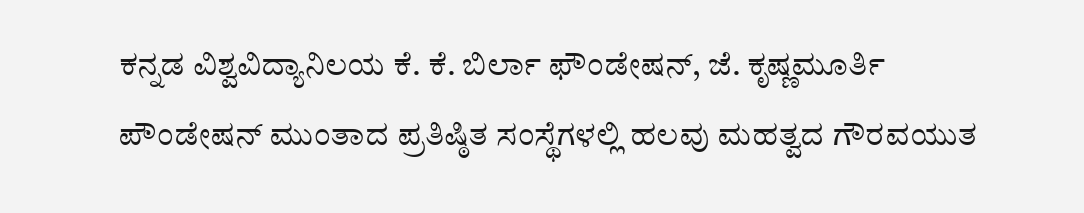ಕನ್ನಡ ವಿಶ್ವವಿದ್ಯಾನಿಲಯ ಕೆ. ಕೆ. ಬಿರ್ಲಾ ಫೌಂಡೇಷನ್, ಜೆ. ಕೃಷ್ಣಮೂರ್ತಿ ಪೌಂಡೇಷನ್ ಮುಂತಾದ ಪ್ರತಿಷ್ಠಿತ ಸಂಸ್ಥೆಗಳಲ್ಲಿ ಹಲವು ಮಹತ್ವದ ಗೌರವಯುತ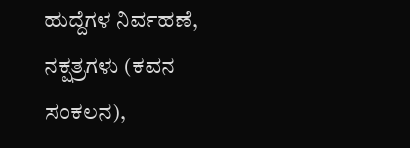ಹುದ್ದೆಗಳ ನಿರ್ವಹಣೆ, ನಕ್ಷತ್ರಗಳು (ಕವನ ಸಂಕಲನ),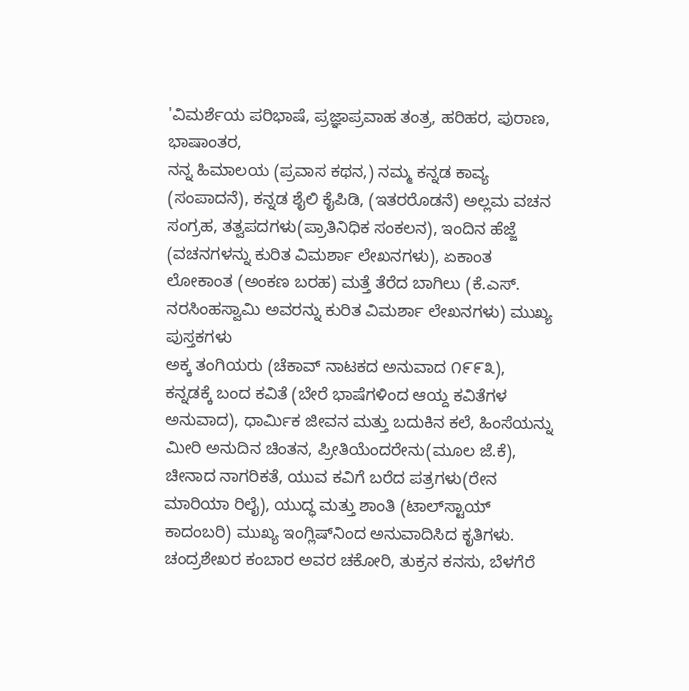'ವಿಮರ್ಶೆಯ ಪರಿಭಾಷೆ, ಪ್ರಜ್ಞಾಪ್ರವಾಹ ತಂತ್ರ, ಹರಿಹರ, ಪುರಾಣ, ಭಾಷಾಂತರ,
ನನ್ನ ಹಿಮಾಲಯ (ಪ್ರವಾಸ ಕಥನ,) ನಮ್ಮ ಕನ್ನಡ ಕಾವ್ಯ (ಸಂಪಾದನೆ), ಕನ್ನಡ ಶೈಲಿ ಕೈಪಿಡಿ, (ಇತರರೊಡನೆ) ಅಲ್ಲಮ ವಚನ ಸಂಗ್ರಹ, ತತ್ವಪದಗಳು(ಪ್ರಾತಿನಿಧಿಕ ಸಂಕಲನ), ಇಂದಿನ ಹೆಜ್ಜೆ (ವಚನಗಳನ್ನು ಕುರಿತ ವಿಮರ್ಶಾ ಲೇಖನಗಳು), ಏಕಾಂತ ಲೋಕಾಂತ (ಅಂಕಣ ಬರಹ) ಮತ್ತೆ ತೆರೆದ ಬಾಗಿಲು (ಕೆ.ಎಸ್. ನರಸಿಂಹಸ್ವಾಮಿ ಅವರನ್ನು ಕುರಿತ ವಿಮರ್ಶಾ ಲೇಖನಗಳು) ಮುಖ್ಯ ಪುಸ್ತಕಗಳು
ಅಕ್ಕ ತಂಗಿಯರು (ಚೆಕಾವ್ ನಾಟಕದ ಅನುವಾದ ೧೯೯೩), ಕನ್ನಡಕ್ಕೆ ಬಂದ ಕವಿತೆ (ಬೇರೆ ಭಾಷೆಗಳಿಂದ ಆಯ್ದ ಕವಿತೆಗಳ ಅನುವಾದ), ಧಾರ್ಮಿಕ ಜೀವನ ಮತ್ತು ಬದುಕಿನ ಕಲೆ, ಹಿಂಸೆಯನ್ನು ಮೀರಿ ಅನುದಿನ ಚಿಂತನ, ಪ್ರೀತಿಯೆಂದರೇನು(ಮೂಲ ಜೆ.ಕೆ), ಚೀನಾದ ನಾಗರಿಕತೆ, ಯುವ ಕವಿಗೆ ಬರೆದ ಪತ್ರಗಳು(ರೇನ‌ ಮಾರಿಯಾ ರಿಲೈ), ಯುದ್ಧ ಮತ್ತು ಶಾಂತಿ (ಟಾಲ್‌ಸ್ಟಾಯ್ ಕಾದಂಬರಿ) ಮುಖ್ಯ ಇಂಗ್ಲಿಷ್‌ನಿಂದ ಅನುವಾದಿಸಿದ ಕೃತಿಗಳು.
ಚಂದ್ರಶೇಖರ ಕಂಬಾರ ಅವರ ಚಕೋರಿ, ತುಕ್ರನ ಕನಸು, ಬೆಳಗೆರೆ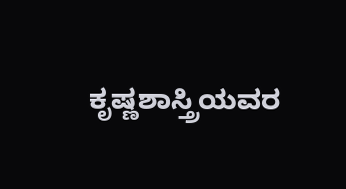ಕೃಷ್ಣಶಾಸ್ತ್ರಿಯವರ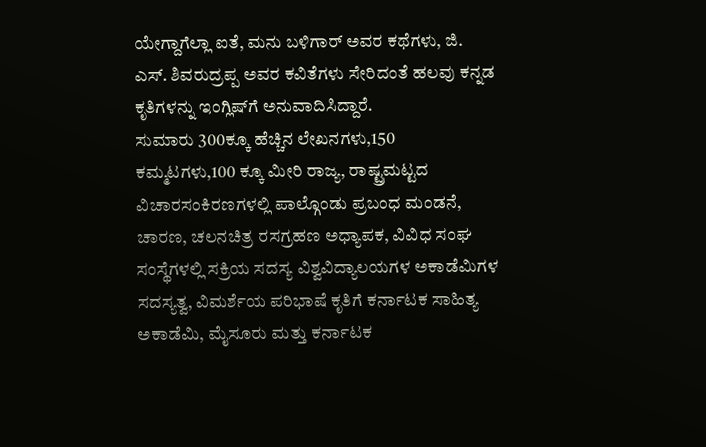ಯೇಗ್ದಾಗೆಲ್ಲಾ ಐತೆ, ಮನು ಬಳಿಗಾರ್ ಅವರ ಕಥೆಗಳು, ಜಿ. ಎಸ್. ಶಿವರುದ್ರಪ್ಪ ಅವರ ಕವಿತೆಗಳು ಸೇರಿದಂತೆ ಹಲವು ಕನ್ನಡ ಕೃತಿಗಳನ್ನು ಇಂಗ್ಲಿಷ್‌ಗೆ ಅನುವಾದಿಸಿದ್ದಾರೆ.
ಸುಮಾರು 300ಕ್ಕೂ ಹೆಚ್ಚಿನ ಲೇಖನಗಳು,150 ಕಮ್ಮಟಗಳು,100 ಕ್ಕೂ ಮೀರಿ ರಾಜ್ಯ, ರಾಷ್ಟ್ರಮಟ್ಟದ ವಿಚಾರಸಂಕಿರಣಗಳಲ್ಲಿ ಪಾಲ್ಗೊಂಡು ಪ್ರಬಂಧ ಮಂಡನೆ, ಚಾರಣ, ಚಲನಚಿತ್ರ ರಸಗ್ರಹಣ ಅಧ್ಯಾಪಕ, ವಿವಿಧ ಸಂಘ ಸಂಸ್ಥೆಗಳಲ್ಲಿ ಸಕ್ರಿಯ ಸದಸ್ಯ ವಿಶ್ವವಿದ್ಯಾಲಯಗಳ ಅಕಾಡೆಮಿಗಳ ಸದಸ್ಯತ್ವ, ವಿಮರ್ಶೆಯ ಪರಿಭಾಷೆ ಕೃತಿಗೆ ಕರ್ನಾಟಕ ಸಾಹಿತ್ಯ ಅಕಾಡೆಮಿ, ಮೈಸೂರು ಮತ್ತು ಕರ್ನಾಟಕ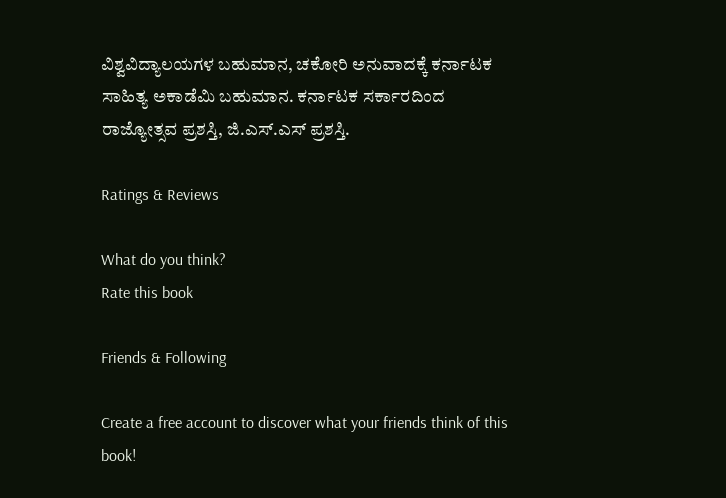ವಿಶ್ವವಿದ್ಯಾಲಯಗಳ ಬಹುಮಾನ, ಚಕೋರಿ ಅನುವಾದಕ್ಕೆ ಕರ್ನಾಟಕ ಸಾಹಿತ್ಯ ಅಕಾಡೆಮಿ ಬಹುಮಾನ. ಕರ್ನಾಟಕ ಸರ್ಕಾರದಿಂದ ರಾಜ್ಯೋತ್ಸವ ಪ್ರಶಸ್ತಿ, ಜಿ.ಎಸ್.ಎಸ್ ಪ್ರಶಸ್ತಿ.

Ratings & Reviews

What do you think?
Rate this book

Friends & Following

Create a free account to discover what your friends think of this book!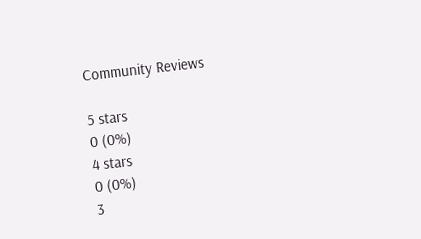Community Reviews

5 stars
0 (0%)
4 stars
0 (0%)
3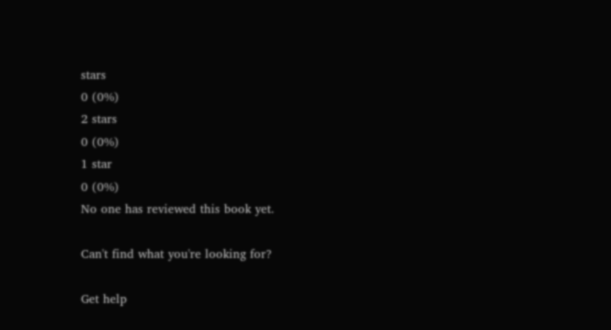stars
0 (0%)
2 stars
0 (0%)
1 star
0 (0%)
No one has reviewed this book yet.

Can't find what you're looking for?

Get help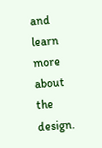and learn more about the design.